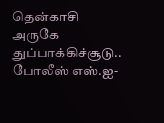தென்காசி அருகே துப்பாக்கிச்சூடு.. போலீஸ் எஸ்.ஐ-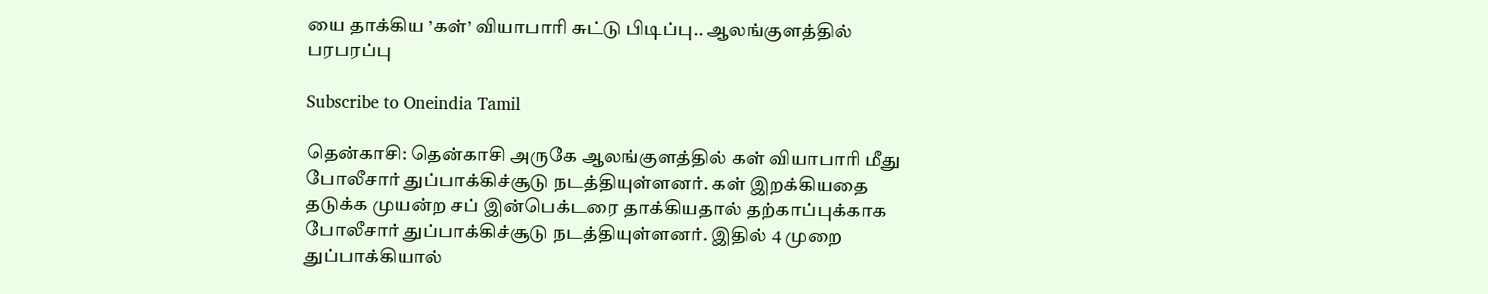யை தாக்கிய ’கள்’ வியாபாரி சுட்டு பிடிப்பு.. ஆலங்குளத்தில் பரபரப்பு

Subscribe to Oneindia Tamil

தென்காசி: தென்காசி அருகே ஆலங்குளத்தில் கள் வியாபாரி மீது போலீசார் துப்பாக்கிச்சூடு நடத்தியுள்ளனர். கள் இறக்கியதை தடுக்க முயன்ற சப் இன்பெக்டரை தாக்கியதால் தற்காப்புக்காக போலீசார் துப்பாக்கிச்சூடு நடத்தியுள்ளனர். இதில் 4 முறை துப்பாக்கியால்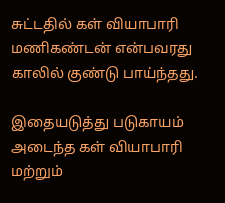சுட்டதில் கள் வியாபாரி மணிகண்டன் என்பவரது காலில் குண்டு பாய்ந்தது.

இதையடுத்து படுகாயம் அடைந்த கள் வியாபாரி மற்றும்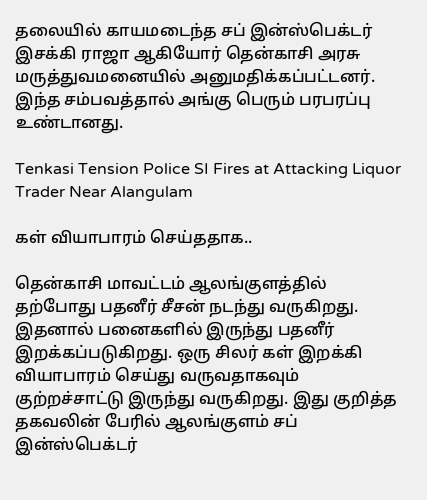தலையில் காயமடைந்த சப் இன்ஸ்பெக்டர் இசக்கி ராஜா ஆகியோர் தென்காசி அரசு மருத்துவமனையில் அனுமதிக்கப்பட்டனர். இந்த சம்பவத்தால் அங்கு பெரும் பரபரப்பு உண்டானது.

Tenkasi Tension Police SI Fires at Attacking Liquor Trader Near Alangulam

கள் வியாபாரம் செய்ததாக..

தென்காசி மாவட்டம் ஆலங்குளத்தில் தற்போது பதனீர் சீசன் நடந்து வருகிறது. இதனால் பனைகளில் இருந்து பதனீர் இறக்கப்படுகிறது. ஒரு சிலர் கள் இறக்கி வியாபாரம் செய்து வருவதாகவும் குற்றச்சாட்டு இருந்து வருகிறது. இது குறித்த தகவலின் பேரில் ஆலங்குளம் சப் இன்ஸ்பெக்டர்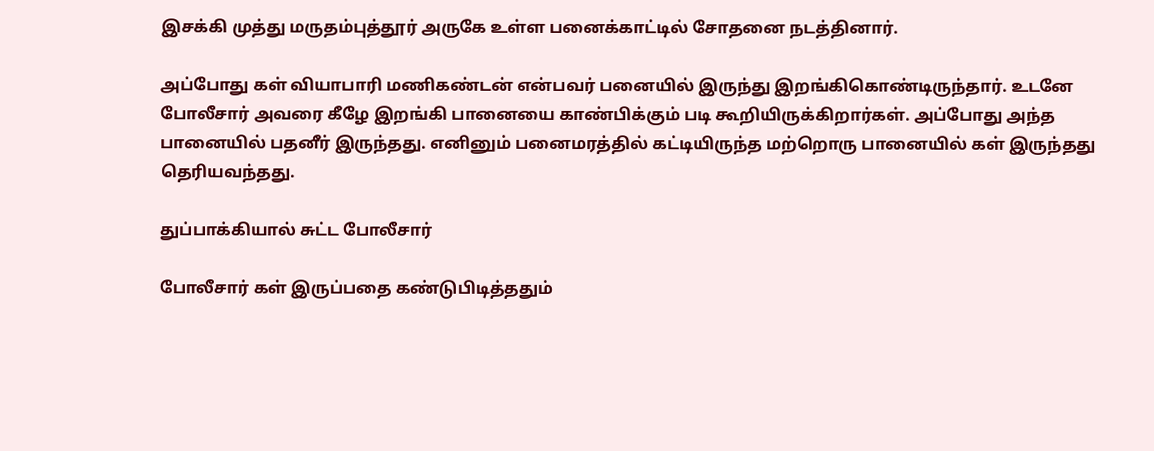இசக்கி முத்து மருதம்புத்தூர் அருகே உள்ள பனைக்காட்டில் சோதனை நடத்தினார்.

அப்போது கள் வியாபாரி மணிகண்டன் என்பவர் பனையில் இருந்து இறங்கிகொண்டிருந்தார். உடனே போலீசார் அவரை கீழே இறங்கி பானையை காண்பிக்கும் படி கூறியிருக்கிறார்கள். அப்போது அந்த பானையில் பதனீர் இருந்தது. எனினும் பனைமரத்தில் கட்டியிருந்த மற்றொரு பானையில் கள் இருந்தது தெரியவந்தது.

துப்பாக்கியால் சுட்ட போலீசார்

போலீசார் கள் இருப்பதை கண்டுபிடித்ததும்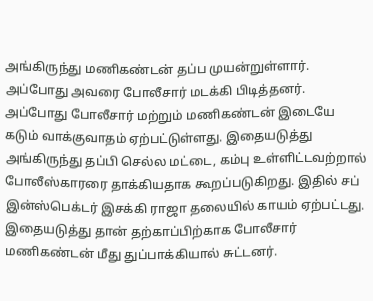அங்கிருந்து மணிகண்டன் தப்ப முயன்றுள்ளார். அப்போது அவரை போலீசார் மடக்கி பிடித்தனர். அப்போது போலீசார் மற்றும் மணிகண்டன் இடையே கடும் வாக்குவாதம் ஏற்பட்டுள்ளது. இதையடுத்து அங்கிருந்து தப்பி செல்ல மட்டை, கம்பு உள்ளிட்டவற்றால் போலீஸ்காரரை தாக்கியதாக கூறப்படுகிறது. இதில் சப் இன்ஸ்பெக்டர் இசக்கி ராஜா தலையில் காயம் ஏற்பட்டது. இதையடுத்து தான் தற்காப்பிற்காக போலீசார் மணிகண்டன் மீது துப்பாக்கியால் சுட்டனர்.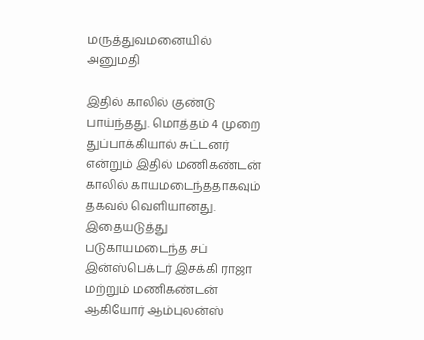மருத்துவமனையில் அனுமதி

இதில் காலில் குண்டு பாய்ந்தது. மொத்தம் 4 முறை துப்பாக்கியால் சுட்டனர் என்றும் இதில் மணிகண்டன் காலில் காயமடைந்ததாகவும் தகவல் வெளியானது. இதையடுத்து படுகாயமடைந்த சப் இன்ஸ்பெக்டர் இசக்கி ராஜா மற்றும் மணிகண்டன் ஆகியோர் ஆம்புலன்ஸ்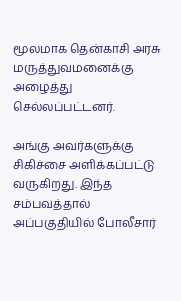மூலமாக தென்காசி அரசு மருத்துவமனைக்கு அழைத்து செல்லப்பட்டனர்.

அங்கு அவர்களுக்கு சிகிச்சை அளிக்கப்பட்டு வருகிறது. இந்த சம்பவத்தால் அப்பகுதியில் போலீசார்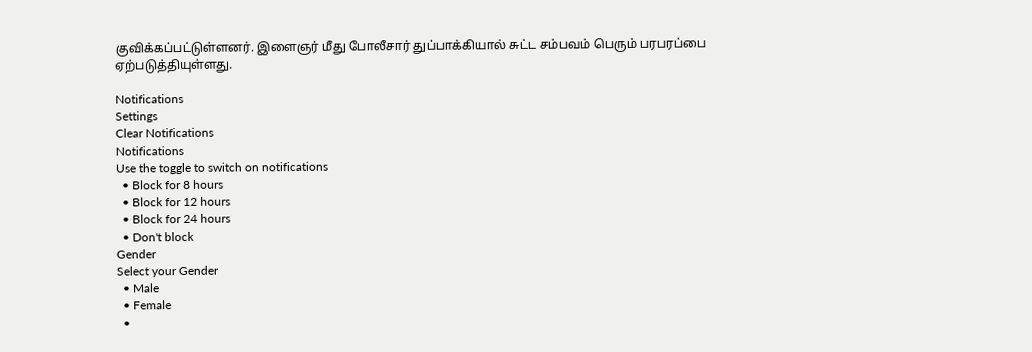குவிக்கப்பட்டுள்ளனர். இளைஞர் மீது போலீசார் துப்பாக்கியால் சுட்ட சம்பவம் பெரும் பரபரப்பை ஏற்படுத்தியுள்ளது.

Notifications
Settings
Clear Notifications
Notifications
Use the toggle to switch on notifications
  • Block for 8 hours
  • Block for 12 hours
  • Block for 24 hours
  • Don't block
Gender
Select your Gender
  • Male
  • Female
  •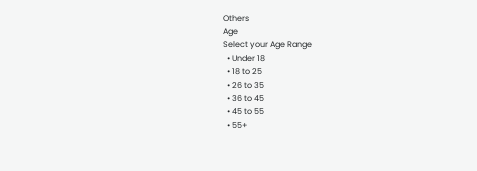Others
Age
Select your Age Range
  • Under 18
  • 18 to 25
  • 26 to 35
  • 36 to 45
  • 45 to 55
  • 55+